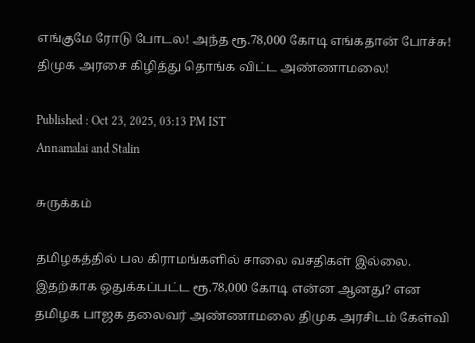எங்குமே ரோடு போடல! அந்த ரூ.78,000 கோடி எங்கதான் போச்சு! திமுக அரசை கிழித்து தொங்க விட்ட அண்ணாமலை!

Published : Oct 23, 2025, 03:13 PM IST
Annamalai and Stalin

சுருக்கம்

தமிழகத்தில் பல கிராமங்களில் சாலை வசதிகள் இல்லை. இதற்காக ஒதுக்கப்பட்ட ரூ.78,000 கோடி என்ன ஆனது? என தமிழக பாஜக தலைவர் அண்ணாமலை திமுக அரசிடம் கேள்வி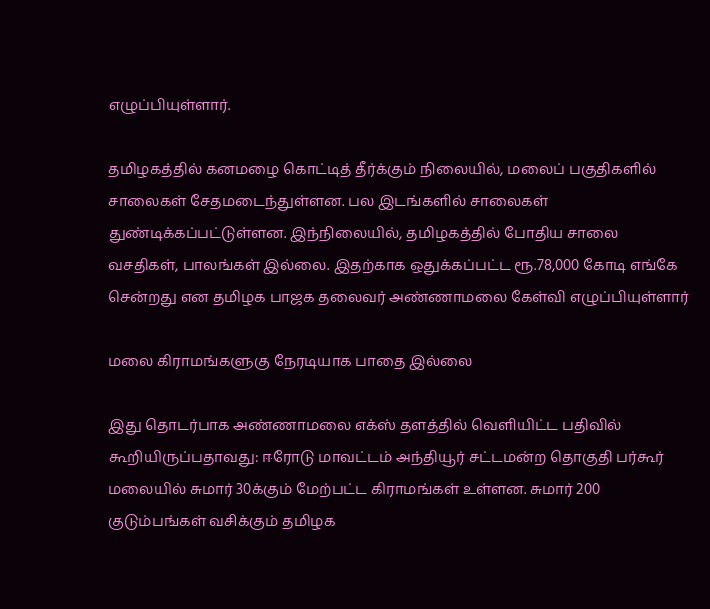எழுப்பியுள்ளார்.

தமிழகத்தில் கனமழை கொட்டித் தீர்க்கும் நிலையில், மலைப் பகுதிகளில் சாலைகள் சேதமடைந்துள்ளன. பல இடங்களில் சாலைகள் துண்டிக்கப்பட்டுள்ளன. இந்நிலையில், தமிழகத்தில் போதிய சாலை வசதிகள், பாலங்கள் இல்லை. இதற்காக ஒதுக்கப்பட்ட ரூ.78,000 கோடி எங்கே சென்றது என தமிழக பாஜக தலைவர் அண்ணாமலை கேள்வி எழுப்பியுள்ளார்

மலை கிராமங்களுகு நேரடியாக பாதை இல்லை

இது தொடர்பாக அண்ணாமலை எக்ஸ் தளத்தில் வெளியிட்ட பதிவில் கூறியிருப்பதாவது: ஈரோடு மாவட்டம் அந்தியூர் சட்டமன்ற தொகுதி பர்கூர் மலையில் சுமார் 30க்கும் மேற்பட்ட கிராமங்கள் உள்ளன. சுமார் 200 குடும்பங்கள் வசிக்கும் தமிழக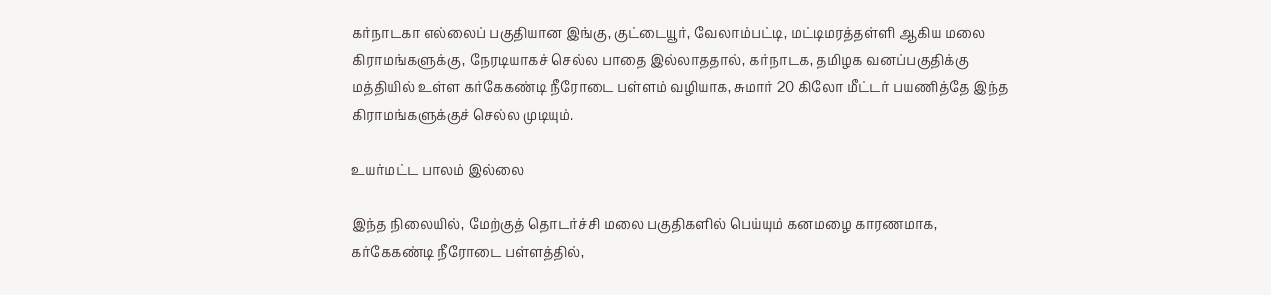கர்நாடகா எல்லைப் பகுதியான இங்கு, குட்டையூர், வேலாம்பட்டி, மட்டிமரத்தள்ளி ஆகிய மலை கிராமங்களுக்கு, நேரடியாகச் செல்ல பாதை இல்லாததால், கர்நாடக, தமிழக வனப்பகுதிக்கு மத்தியில் உள்ள கர்கேகண்டி நீரோடை பள்ளம் வழியாக, சுமார் 20 கிலோ மீட்டர் பயணித்தே இந்த கிராமங்களுக்குச் செல்ல முடியும்.

உயர்மட்ட பாலம் இல்லை

இந்த நிலையில், மேற்குத் தொடர்ச்சி மலை பகுதிகளில் பெய்யும் கனமழை காரணமாக, கர்கேகண்டி நீரோடை பள்ளத்தில்,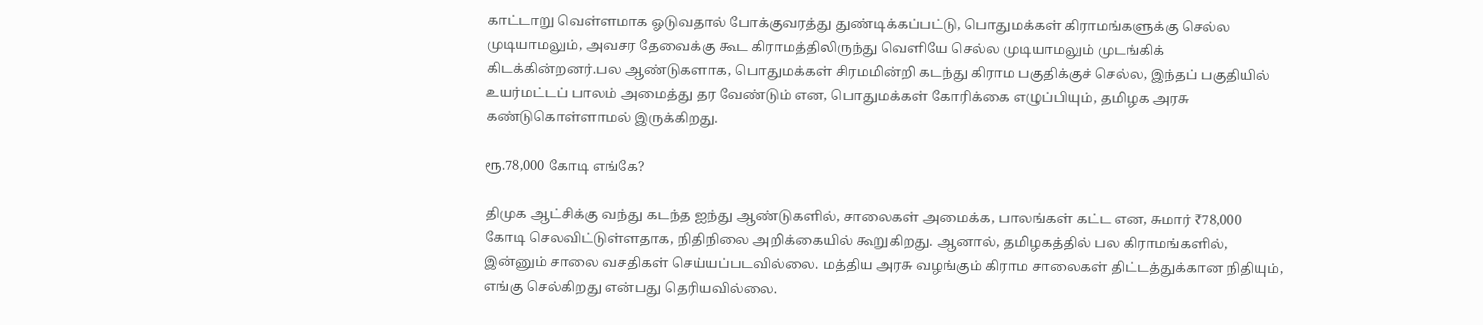காட்டாறு வெள்ளமாக ஓடுவதால் போக்குவரத்து துண்டிக்கப்பட்டு, பொதுமக்கள் கிராமங்களுக்கு செல்ல முடியாமலும், அவசர தேவைக்கு கூட கிராமத்திலிருந்து வெளியே செல்ல முடியாமலும் முடங்கிக் கிடக்கின்றனர்.பல ஆண்டுகளாக, பொதுமக்கள் சிரமமின்றி கடந்து கிராம பகுதிக்குச் செல்ல, இந்தப் பகுதியில் உயர்மட்டப் பாலம் அமைத்து தர வேண்டும் என, பொதுமக்கள் கோரிக்கை எழுப்பியும், தமிழக அரசு கண்டுகொள்ளாமல் இருக்கிறது.

ரூ.78,000 கோடி எங்கே?

திமுக ஆட்சிக்கு வந்து கடந்த ஐந்து ஆண்டுகளில், சாலைகள் அமைக்க, பாலங்கள் கட்ட என, சுமார் ₹78,000 கோடி செலவிட்டுள்ளதாக, நிதிநிலை அறிக்கையில் கூறுகிறது. ஆனால், தமிழகத்தில் பல கிராமங்களில், இன்னும் சாலை வசதிகள் செய்யப்படவில்லை. மத்திய அரசு வழங்கும் கிராம சாலைகள் திட்டத்துக்கான நிதியும், எங்கு செல்கிறது என்பது தெரியவில்லை.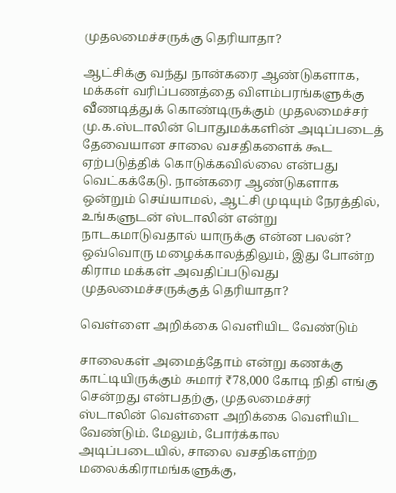முதலமைச்சருக்கு தெரியாதா?

ஆட்சிக்கு வந்து நான்கரை ஆண்டுகளாக, மக்கள் வரிப்பணத்தை விளம்பரங்களுக்கு வீணடித்துக் கொண்டிருக்கும் முதலமைச்சர் மு.க.ஸ்டாலின் பொதுமக்களின் அடிப்படைத் தேவையான சாலை வசதிகளைக் கூட ஏற்படுத்திக் கொடுக்கவில்லை என்பது வெட்கக்கேடு. நான்கரை ஆண்டுகளாக ஒன்றும் செய்யாமல், ஆட்சி முடியும் நேரத்தில், உங்களுடன் ஸ்டாலின் என்று நாடகமாடுவதால் யாருக்கு என்ன பலன்? ஒவ்வொரு மழைக்காலத்திலும், இது போன்ற கிராம மக்கள் அவதிப்படுவது முதலமைச்சருக்குத் தெரியாதா?

வெள்ளை அறிக்கை வெளியிட வேண்டும்

சாலைகள் அமைத்தோம் என்று கணக்கு காட்டியிருக்கும் சுமார் ₹78,000 கோடி நிதி எங்கு சென்றது என்பதற்கு, முதலமைச்சர் ஸ்டாலின் வெள்ளை அறிக்கை வெளியிட வேண்டும். மேலும், போர்க்கால அடிப்படையில், சாலை வசதிகளற்ற மலைக்கிராமங்களுக்கு,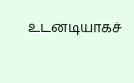உடனடியாகச்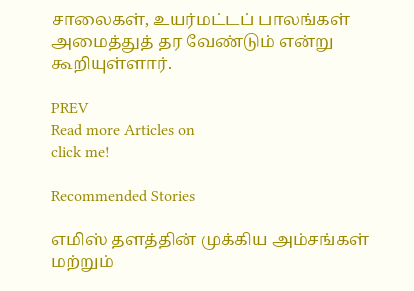சாலைகள், உயர்மட்டப் பாலங்கள் அமைத்துத் தர வேண்டும் என்று கூறியுள்ளார்.

PREV
Read more Articles on
click me!

Recommended Stories

எமிஸ் தளத்தின் முக்கிய அம்சங்கள் மற்றும்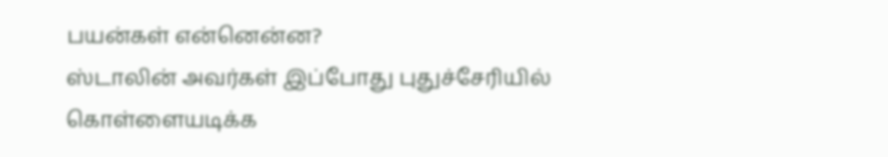பயன்கள் என்னென்ன?
ஸ்டாலின் அவர்கள் இப்போது புதுச்சேரியில் கொள்ளையடிக்க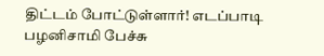திட்டம் போட்டுள்ளார்! எடப்பாடி பழனிசாமி பேச்சு